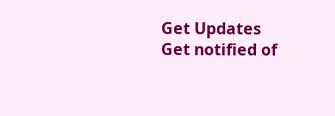Get Updates
Get notified of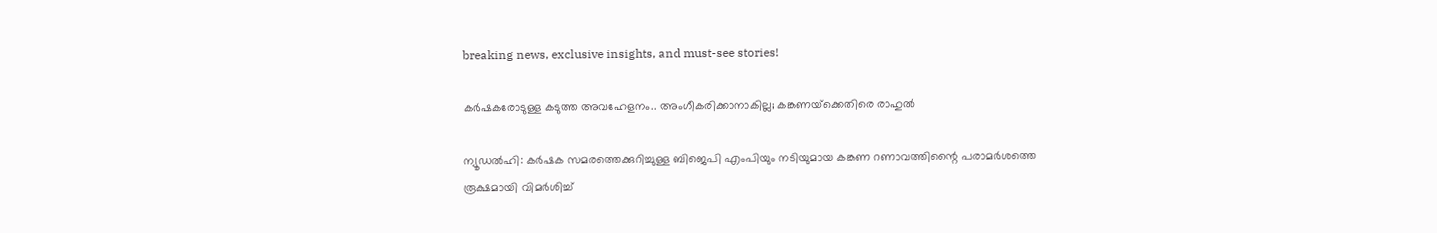breaking news, exclusive insights, and must-see stories!

കര്‍ഷകരോടുള്ള കടുത്ത അവഹേളനം.. അംഗീകരിക്കാനാകില്ല; കങ്കണയ്‌ക്കെതിരെ രാഹുല്‍

ന്യൂഡല്‍ഹി: കര്‍ഷക സമരത്തെക്കുറിച്ചുള്ള ബിജെപി എംപിയും നടിയുമായ കങ്കണ റണാവത്തിന്റൈ പരാമര്‍ശത്തെ രൂക്ഷമായി വിമര്‍ശിച്ച്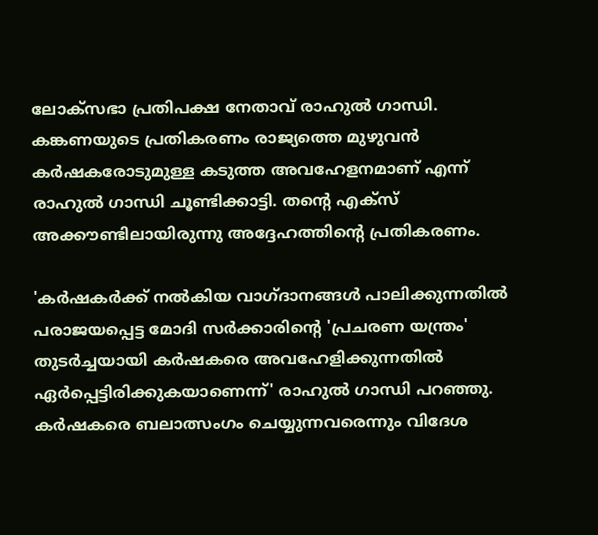ലോക്‌സഭാ പ്രതിപക്ഷ നേതാവ് രാഹുല്‍ ഗാന്ധി. കങ്കണയുടെ പ്രതികരണം രാജ്യത്തെ മുഴുവന്‍ കര്‍ഷകരോടുമുള്ള കടുത്ത അവഹേളനമാണ് എന്ന് രാഹുല്‍ ഗാന്ധി ചൂണ്ടിക്കാട്ടി. തന്റെ എക്‌സ് അക്കൗണ്ടിലായിരുന്നു അദ്ദേഹത്തിന്റെ പ്രതികരണം.

'കര്‍ഷകര്‍ക്ക് നല്‍കിയ വാഗ്ദാനങ്ങള്‍ പാലിക്കുന്നതില്‍ പരാജയപ്പെട്ട മോദി സര്‍ക്കാരിന്റെ 'പ്രചരണ യന്ത്രം' തുടര്‍ച്ചയായി കര്‍ഷകരെ അവഹേളിക്കുന്നതില്‍ ഏര്‍പ്പെട്ടിരിക്കുകയാണെന്ന്' രാഹുല്‍ ഗാന്ധി പറഞ്ഞു. കര്‍ഷകരെ ബലാത്സംഗം ചെയ്യുന്നവരെന്നും വിദേശ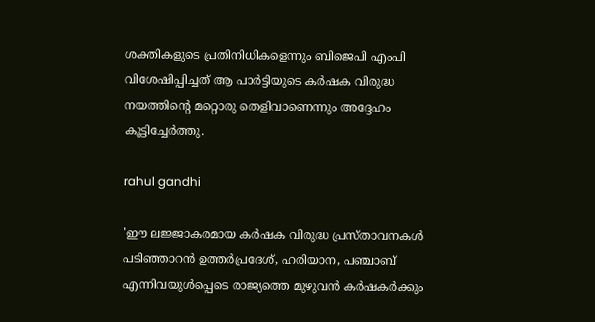ശക്തികളുടെ പ്രതിനിധികളെന്നും ബിജെപി എംപി വിശേഷിപ്പിച്ചത് ആ പാര്‍ട്ടിയുടെ കര്‍ഷക വിരുദ്ധ നയത്തിന്റെ മറ്റൊരു തെളിവാണെന്നും അദ്ദേഹം കൂട്ടിച്ചേര്‍ത്തു.

rahul gandhi

'ഈ ലജ്ജാകരമായ കര്‍ഷക വിരുദ്ധ പ്രസ്താവനകള്‍ പടിഞ്ഞാറന്‍ ഉത്തര്‍പ്രദേശ്, ഹരിയാന, പഞ്ചാബ് എന്നിവയുള്‍പ്പെടെ രാജ്യത്തെ മുഴുവന്‍ കര്‍ഷകര്‍ക്കും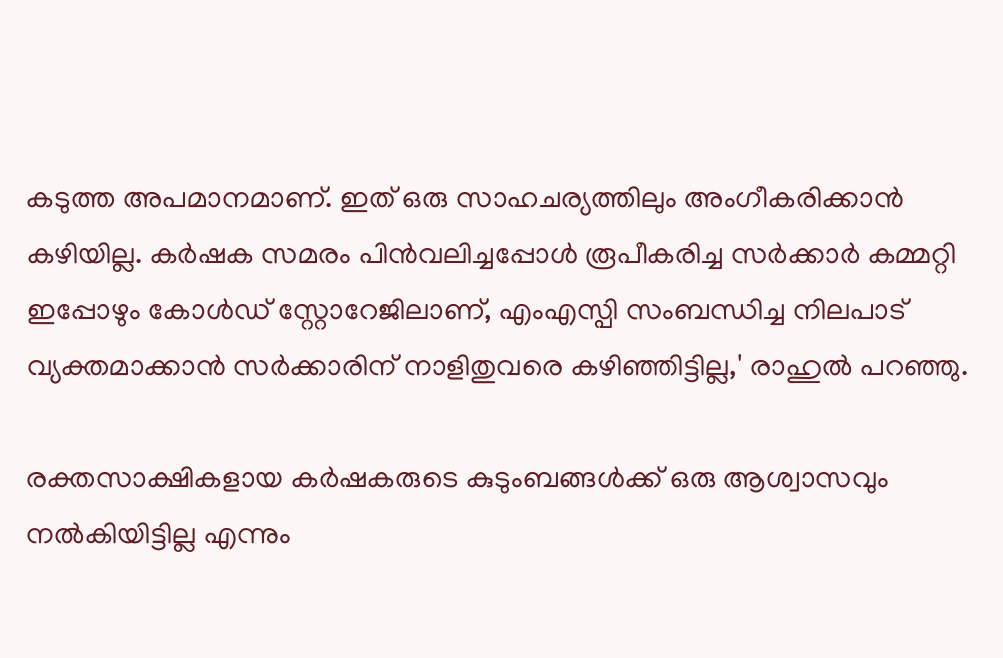കടുത്ത അപമാനമാണ്. ഇത് ഒരു സാഹചര്യത്തിലും അംഗീകരിക്കാന്‍ കഴിയില്ല. കര്‍ഷക സമരം പിന്‍വലിച്ചപ്പോള്‍ രൂപീകരിച്ച സര്‍ക്കാര്‍ കമ്മറ്റി ഇപ്പോഴും കോള്‍ഡ് സ്റ്റോറേജിലാണ്, എംഎസ്പി സംബന്ധിച്ച നിലപാട് വ്യക്തമാക്കാന്‍ സര്‍ക്കാരിന് നാളിതുവരെ കഴിഞ്ഞിട്ടില്ല,' രാഹുല്‍ പറഞ്ഞു.

രക്തസാക്ഷികളായ കര്‍ഷകരുടെ കുടുംബങ്ങള്‍ക്ക് ഒരു ആശ്വാസവും നല്‍കിയിട്ടില്ല എന്നും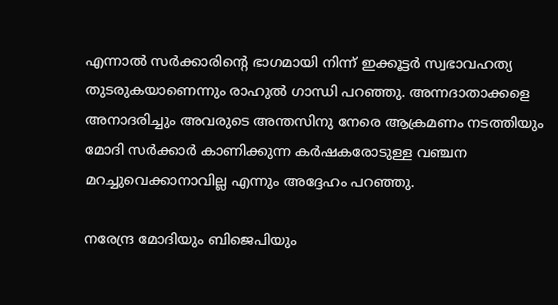എന്നാല്‍ സര്‍ക്കാരിന്റെ ഭാഗമായി നിന്ന് ഇക്കൂട്ടര്‍ സ്വഭാവഹത്യ തുടരുകയാണെന്നും രാഹുല്‍ ഗാന്ധി പറഞ്ഞു. അന്നദാതാക്കളെ അനാദരിച്ചും അവരുടെ അന്തസിനു നേരെ ആക്രമണം നടത്തിയും മോദി സര്‍ക്കാര്‍ കാണിക്കുന്ന കര്‍ഷകരോടുള്ള വഞ്ചന മറച്ചുവെക്കാനാവില്ല എന്നും അദ്ദേഹം പറഞ്ഞു.

നരേന്ദ്ര മോദിയും ബിജെപിയും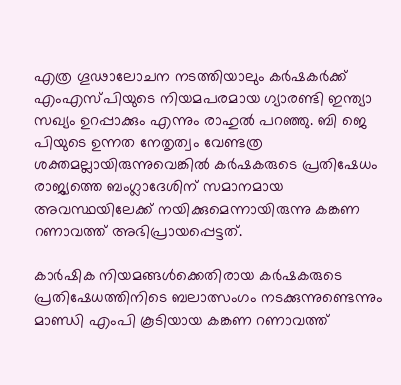എത്ര ഗൂഢാലോചന നടത്തിയാലും കര്‍ഷകര്‍ക്ക് എംഎസ്പിയുടെ നിയമപരമായ ഗ്യാരണ്ടി ഇന്ത്യാ സഖ്യം ഉറപ്പാക്കും എന്നും രാഹുല്‍ പറഞ്ഞു. ബി ജെ പിയുടെ ഉന്നത നേതൃത്വം വേണ്ടത്ര ശക്തമല്ലായിരുന്നുവെങ്കില്‍ കര്‍ഷകരുടെ പ്രതിഷേധം രാജ്യത്തെ ബംഗ്ലാദേശിന് സമാനമായ അവസ്ഥയിലേക്ക് നയിക്കുമെന്നായിരുന്നു കങ്കണ റണാവത്ത് അഭിപ്രായപ്പെട്ടത്.

കാര്‍ഷിക നിയമങ്ങള്‍ക്കെതിരായ കര്‍ഷകരുടെ പ്രതിഷേധത്തിനിടെ ബലാത്സംഗം നടക്കുന്നുണ്ടെന്നും മാണ്ഡി എംപി കൂടിയായ കങ്കണ റണാവത്ത്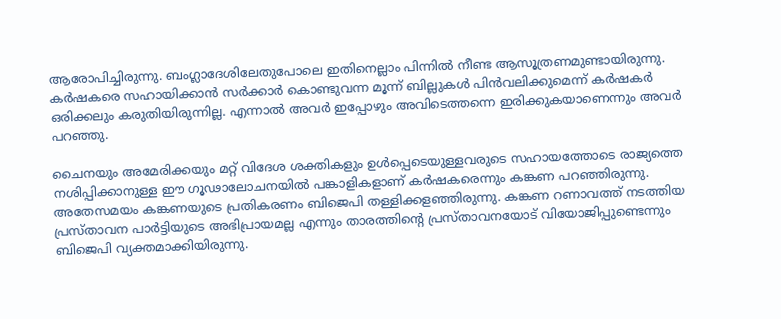ആരോപിച്ചിരുന്നു. ബംഗ്ലാദേശിലേതുപോലെ ഇതിനെല്ലാം പിന്നില്‍ നീണ്ട ആസൂത്രണമുണ്ടായിരുന്നു. കര്‍ഷകരെ സഹായിക്കാന്‍ സര്‍ക്കാര്‍ കൊണ്ടുവന്ന മൂന്ന് ബില്ലുകള്‍ പിന്‍വലിക്കുമെന്ന് കര്‍ഷകര്‍ ഒരിക്കലും കരുതിയിരുന്നില്ല. എന്നാല്‍ അവര്‍ ഇപ്പോഴും അവിടെത്തന്നെ ഇരിക്കുകയാണെന്നും അവര്‍ പറഞ്ഞു.

ചൈനയും അമേരിക്കയും മറ്റ് വിദേശ ശക്തികളും ഉള്‍പ്പെടെയുള്ളവരുടെ സഹായത്തോടെ രാജ്യത്തെ നശിപ്പിക്കാനുള്ള ഈ ഗൂഢാലോചനയില്‍ പങ്കാളികളാണ് കര്‍ഷകരെന്നും കങ്കണ പറഞ്ഞിരുന്നു. അതേസമയം കങ്കണയുടെ പ്രതികരണം ബിജെപി തള്ളിക്കളഞ്ഞിരുന്നു. കങ്കണ റണാവത്ത് നടത്തിയ പ്രസ്താവന പാര്‍ട്ടിയുടെ അഭിപ്രായമല്ല എന്നും താരത്തിന്റെ പ്രസ്താവനയോട് വിയോജിപ്പുണ്ടെന്നും ബിജെപി വ്യക്തമാക്കിയിരുന്നു.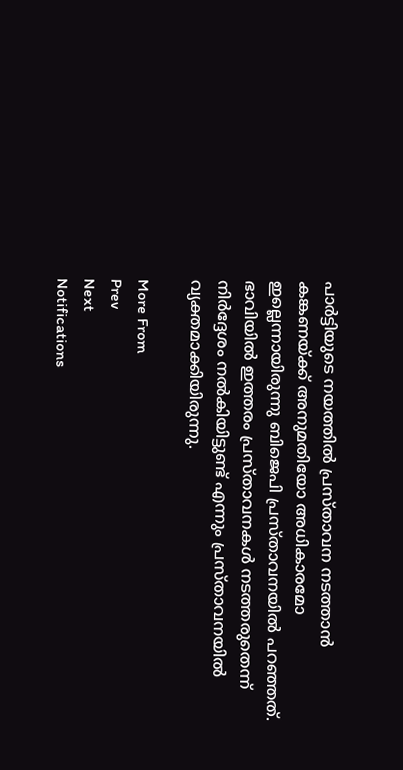പാര്‍ട്ടിയുടെ നയത്തില്‍ പ്രസ്താവന നടത്താന്‍ കങ്കണയ്ക്ക് അനുമതിയോ അധികാരമോ ഇല്ലെന്നായിരുന്നു ബിജെപി പ്രസ്താവനയില്‍ പറഞ്ഞത്. ഭാവിയില്‍ ഇത്തരം പ്രസ്താവനകള്‍ നടത്തരുതെന്ന് നിര്‍ദ്ദേശം നല്‍കിയിട്ടുണ്ട് എന്നും പ്രസ്താവനയില്‍ വ്യക്തമാക്കിയിരുന്നു.

More From
Prev
Next
Notifications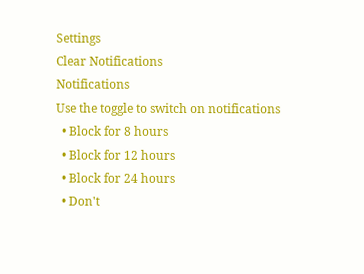Settings
Clear Notifications
Notifications
Use the toggle to switch on notifications
  • Block for 8 hours
  • Block for 12 hours
  • Block for 24 hours
  • Don't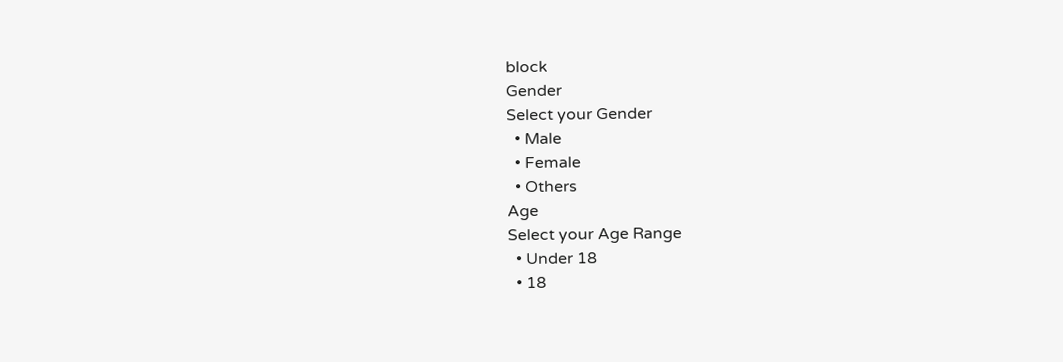block
Gender
Select your Gender
  • Male
  • Female
  • Others
Age
Select your Age Range
  • Under 18
  • 18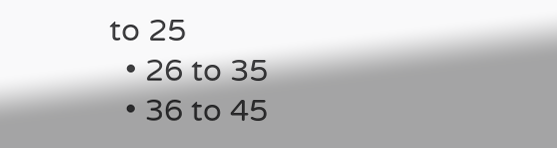to 25
  • 26 to 35
  • 36 to 45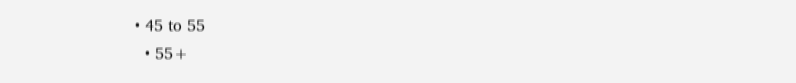• 45 to 55
  • 55+